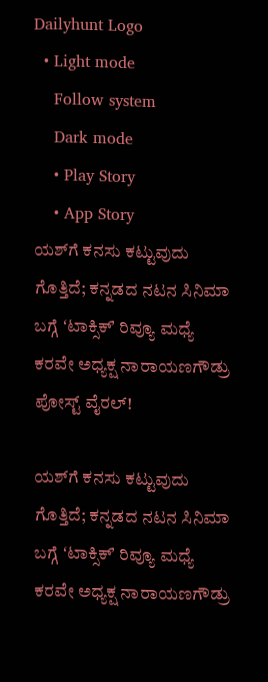Dailyhunt Logo
  • Light mode
    Follow system
    Dark mode
    • Play Story
    • App Story
ಯಶ್‌ಗೆ ಕನಸು ಕಟ್ಟುವುದು ಗೊತ್ತಿದೆ; ಕನ್ನಡದ ನಟನ ಸಿನಿಮಾ ಬಗ್ಗೆ ʻಟಾಕ್ಸಿಕ್‌ʼ ರಿವ್ಯೂ ಮಧ್ಯೆ ಕರವೇ ಅಧ್ಯಕ್ಷ ನಾರಾಯಣಗೌಡ್ರು ಪೋಸ್ಟ್‌ ವೈರಲ್‌!

ಯಶ್‌ಗೆ ಕನಸು ಕಟ್ಟುವುದು ಗೊತ್ತಿದೆ; ಕನ್ನಡದ ನಟನ ಸಿನಿಮಾ ಬಗ್ಗೆ ʻಟಾಕ್ಸಿಕ್‌ʼ ರಿವ್ಯೂ ಮಧ್ಯೆ ಕರವೇ ಅಧ್ಯಕ್ಷ ನಾರಾಯಣಗೌಡ್ರು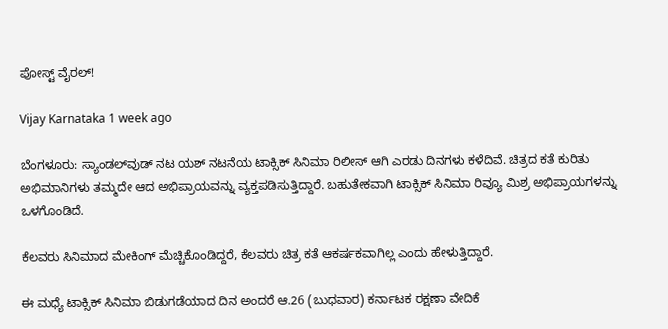ಪೋಸ್ಟ್‌ ವೈರಲ್‌!

Vijay Karnataka 1 week ago

ಬೆಂಗಳೂರು: ಸ್ಯಾಂಡಲ್‌ವುಡ್‌ ನಟ ಯಶ್‌ ನಟನೆಯ ಟಾಕ್ಸಿಕ್‌ ಸಿನಿಮಾ ರಿಲೀಸ್‌ ಆಗಿ ಎರಡು ದಿನಗಳು ಕಳೆದಿವೆ. ಚಿತ್ರದ ಕತೆ ಕುರಿತು ಅಭಿಮಾನಿಗಳು ತಮ್ಮದೇ ಆದ ಅಭಿಪ್ರಾಯವನ್ನು ವ್ಯಕ್ತಪಡಿಸುತ್ತಿದ್ದಾರೆ. ಬಹುತೇಕವಾಗಿ ಟಾಕ್ಸಿಕ್‌ ಸಿನಿಮಾ ರಿವ್ಯೂ ಮಿಶ್ರ ಅಭಿಪ್ರಾಯಗಳನ್ನು ಒಳಗೊಂಡಿದೆ.

ಕೆಲವರು ಸಿನಿಮಾದ ಮೇಕಿಂಗ್‌ ಮೆಚ್ಚಿಕೊಂಡಿದ್ದರೆ, ಕೆಲವರು ಚಿತ್ರ ಕತೆ ಆಕರ್ಷಕವಾಗಿಲ್ಲ ಎಂದು ಹೇಳುತ್ತಿದ್ದಾರೆ.

ಈ ಮಧ್ಯೆ ಟಾಕ್ಸಿಕ್‌ ಸಿನಿಮಾ ಬಿಡುಗಡೆಯಾದ ದಿನ ಅಂದರೆ ಆ.26 (ಬುಧವಾರ) ಕರ್ನಾಟಕ ರಕ್ಷಣಾ ವೇದಿಕೆ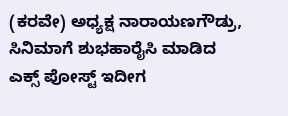(ಕರವೇ) ಅಧ್ಯಕ್ಷ ನಾರಾಯಣಗೌಡ್ರು, ಸಿನಿಮಾಗೆ ಶುಭಹಾರೈಸಿ ಮಾಡಿದ ಎಕ್ಸ್‌ ಪೋಸ್ಟ್‌ ಇದೀಗ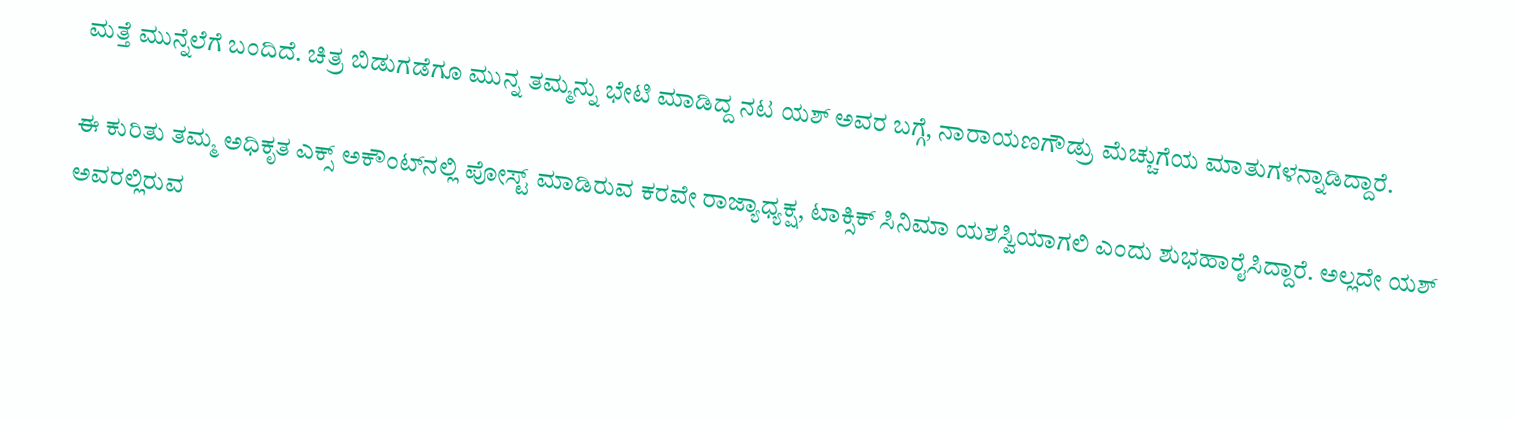ಮತ್ತೆ ಮುನ್ನೆಲೆಗೆ ಬಂದಿದೆ. ಚಿತ್ರ ಬಿಡುಗಡೆಗೂ ಮುನ್ನ ತಮ್ಮನ್ನು ಭೇಟಿ ಮಾಡಿದ್ದ ನಟ ಯಶ್‌ ಅವರ ಬಗ್ಗೆ, ನಾರಾಯಣಗೌಡ್ರು ಮೆಚ್ಚುಗೆಯ ಮಾತುಗಳನ್ನಾಡಿದ್ದಾರೆ.

ಈ ಕುರಿತು ತಮ್ಮ ಅಧಿಕೃತ ಎಕ್ಸ್‌ ಅಕೌಂಟ್‌ನಲ್ಲಿ ಪೋಸ್ಟ್‌ ಮಾಡಿರುವ ಕರವೇ ರಾಜ್ಯಾಧ್ಯಕ್ಷ, ಟಾಕ್ಸಿಕ್‌ ಸಿನಿಮಾ ಯಶಸ್ವಿಯಾಗಲಿ ಎಂದು ಶುಭಹಾರೈಸಿದ್ದಾರೆ. ಅಲ್ಲದೇ ಯಶ್‌ ಅವರಲ್ಲಿರುವ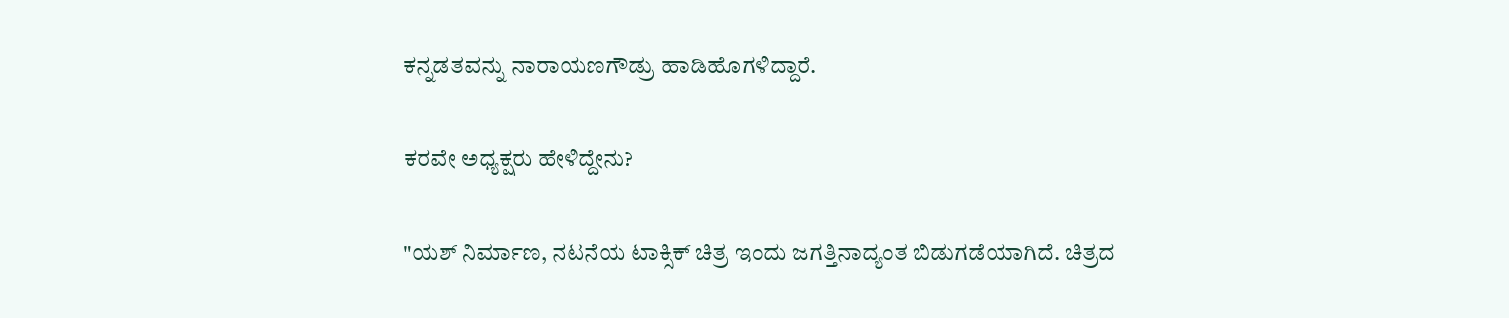ಕನ್ನಡತವನ್ನು ನಾರಾಯಣಗೌಡ್ರು ಹಾಡಿಹೊಗಳಿದ್ದಾರೆ.

ಕರವೇ ಅಧ್ಯಕ್ಷರು ಹೇಳಿದ್ದೇನು?

"ಯಶ್ ನಿರ್ಮಾಣ, ನಟನೆಯ ಟಾಕ್ಸಿಕ್‌ ಚಿತ್ರ ಇಂದು ಜಗತ್ತಿನಾದ್ಯಂತ ಬಿಡುಗಡೆಯಾಗಿದೆ. ಚಿತ್ರದ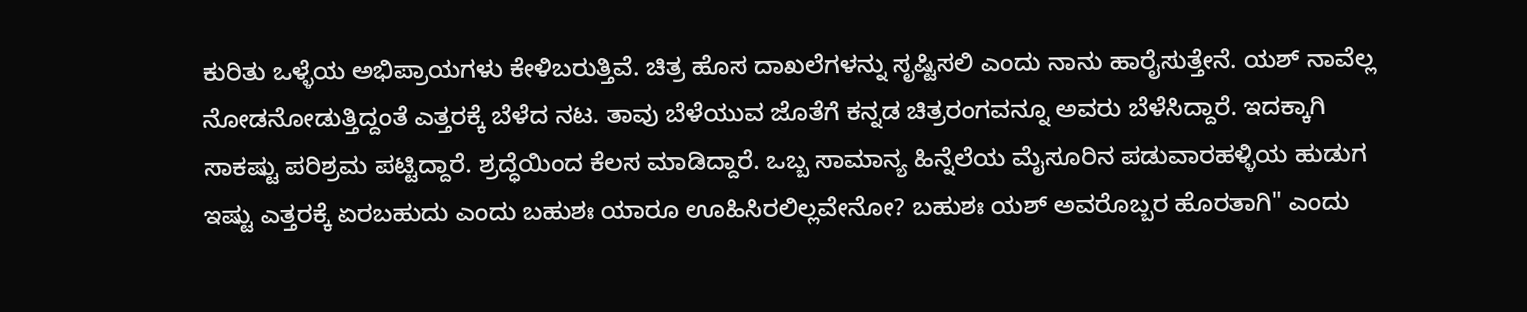ಕುರಿತು ಒಳ್ಳೆಯ ಅಭಿಪ್ರಾಯಗಳು ಕೇಳಿಬರುತ್ತಿವೆ. ಚಿತ್ರ ಹೊಸ ದಾಖಲೆಗಳನ್ನು ಸೃಷ್ಟಿಸಲಿ ಎಂದು ನಾನು ಹಾರೈಸುತ್ತೇನೆ. ಯಶ್‌ ನಾವೆಲ್ಲ ನೋಡನೋಡುತ್ತಿದ್ದಂತೆ ಎತ್ತರಕ್ಕೆ ಬೆಳೆದ ನಟ. ತಾವು ಬೆಳೆಯುವ ಜೊತೆಗೆ ಕನ್ನಡ ಚಿತ್ರರಂಗವನ್ನೂ ಅವರು ಬೆಳೆಸಿದ್ದಾರೆ. ಇದಕ್ಕಾಗಿ ಸಾಕಷ್ಟು ಪರಿಶ್ರಮ ಪಟ್ಟಿದ್ದಾರೆ. ಶ್ರದ್ಧೆಯಿಂದ ಕೆಲಸ ಮಾಡಿದ್ದಾರೆ. ಒಬ್ಬ ಸಾಮಾನ್ಯ ಹಿನ್ನೆಲೆಯ ಮೈಸೂರಿನ ಪಡುವಾರಹಳ್ಳಿಯ ಹುಡುಗ ಇಷ್ಟು ಎತ್ತರಕ್ಕೆ ಏರಬಹುದು ಎಂದು ಬಹುಶಃ ಯಾರೂ ಊಹಿಸಿರಲಿಲ್ಲವೇನೋ? ಬಹುಶಃ ಯಶ್‌ ಅವರೊಬ್ಬರ ಹೊರತಾಗಿ" ಎಂದು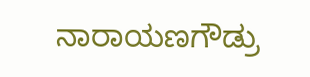ನಾರಾಯಣಗೌಡ್ರು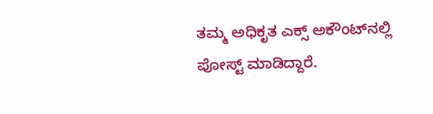ತಮ್ಮ ಅಧಿಕೃತ ಎಕ್ಸ್‌ ಅಕೌಂಟ್‌ನಲ್ಲಿ ಪೋಸ್ಟ್‌ ಮಾಡಿದ್ದಾರೆ.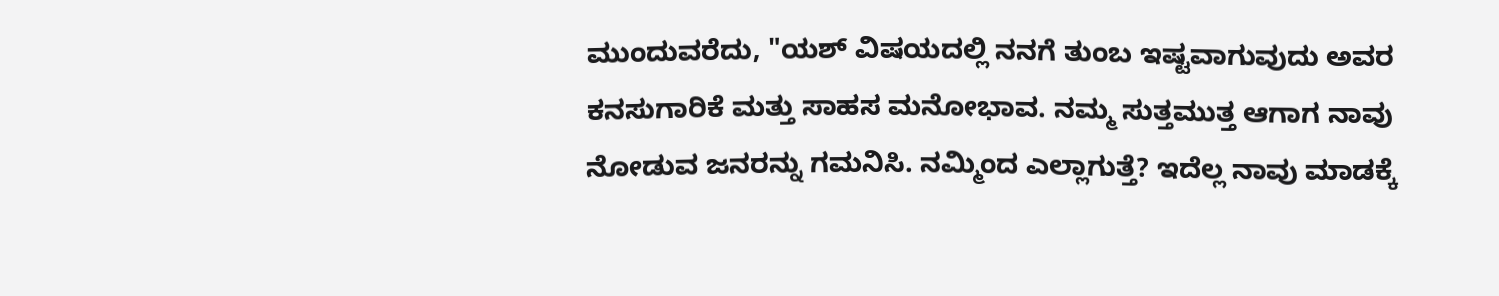ಮುಂದುವರೆದು, "ಯಶ್‌ ವಿಷಯದಲ್ಲಿ ನನಗೆ ತುಂಬ ಇಷ್ಟವಾಗುವುದು ಅವರ ಕನಸುಗಾರಿಕೆ ಮತ್ತು ಸಾಹಸ ಮನೋಭಾವ. ನಮ್ಮ ಸುತ್ತಮುತ್ತ ಆಗಾಗ ನಾವು ನೋಡುವ ಜನರನ್ನು ಗಮನಿಸಿ. ನಮ್ಮಿಂದ ಎಲ್ಲಾಗುತ್ತೆ? ಇದೆಲ್ಲ ನಾವು ಮಾಡಕ್ಕೆ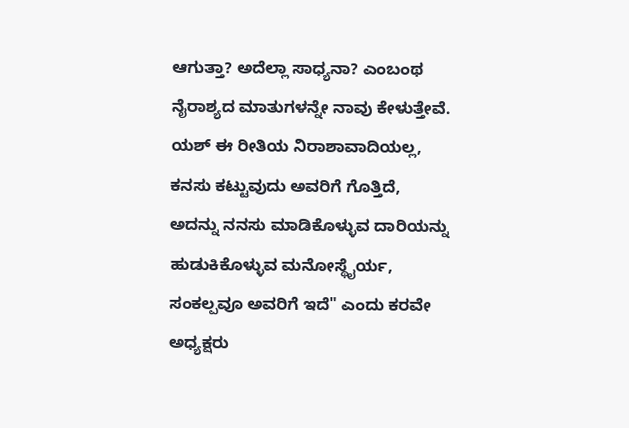ಆಗುತ್ತಾ? ಅದೆಲ್ಲಾ ಸಾಧ್ಯನಾ? ಎಂಬಂಥ ನೈರಾಶ್ಯದ ಮಾತುಗಳನ್ನೇ ನಾವು ಕೇಳುತ್ತೇವೆ. ಯಶ್‌ ಈ ರೀತಿಯ ನಿರಾಶಾವಾದಿಯಲ್ಲ, ಕನಸು ಕಟ್ಟುವುದು ಅವರಿಗೆ ಗೊತ್ತಿದೆ, ಅದನ್ನು ನನಸು ಮಾಡಿಕೊಳ್ಳುವ ದಾರಿಯನ್ನು ಹುಡುಕಿಕೊಳ್ಳುವ ಮನೋಸ್ಥೈರ್ಯ, ಸಂಕಲ್ಪವೂ ಅವರಿಗೆ ಇದೆ" ಎಂದು ಕರವೇ ಅಧ್ಯಕ್ಷರು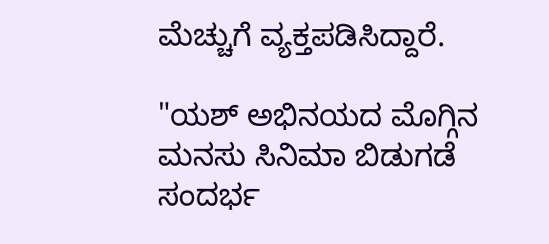ಮೆಚ್ಚುಗೆ ವ್ಯಕ್ತಪಡಿಸಿದ್ದಾರೆ.

"ಯಶ್‌ ಅಭಿನಯದ ಮೊಗ್ಗಿನ ಮನಸು ಸಿನಿಮಾ ಬಿಡುಗಡೆ ಸಂದರ್ಭ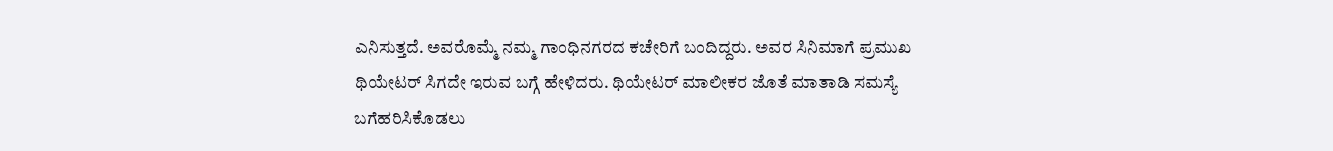ಎನಿಸುತ್ತದೆ. ಅವರೊಮ್ಮೆ ನಮ್ಮ ಗಾಂಧಿನಗರದ ಕಚೇರಿಗೆ ಬಂದಿದ್ದರು. ಅವರ ಸಿನಿಮಾಗೆ ಪ್ರಮುಖ ಥಿಯೇಟರ್‌ ಸಿಗದೇ ಇರುವ ಬಗ್ಗೆ ಹೇಳಿದರು. ಥಿಯೇಟರ್‌ ಮಾಲೀಕರ ಜೊತೆ ಮಾತಾಡಿ ಸಮಸ್ಯೆ ಬಗೆಹರಿಸಿಕೊಡಲು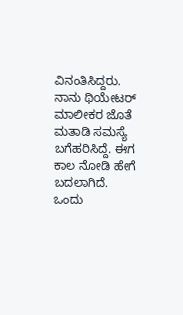ವಿನಂತಿಸಿದ್ದರು. ನಾನು ಥಿಯೇಟರ್‌ ಮಾಲೀಕರ ಜೊತೆ ಮತಾಡಿ ಸಮಸ್ಯೆ ಬಗೆಹರಿಸಿದ್ದೆ. ಈಗ ಕಾಲ ನೋಡಿ ಹೇಗೆ ಬದಲಾಗಿದೆ. ಒಂದು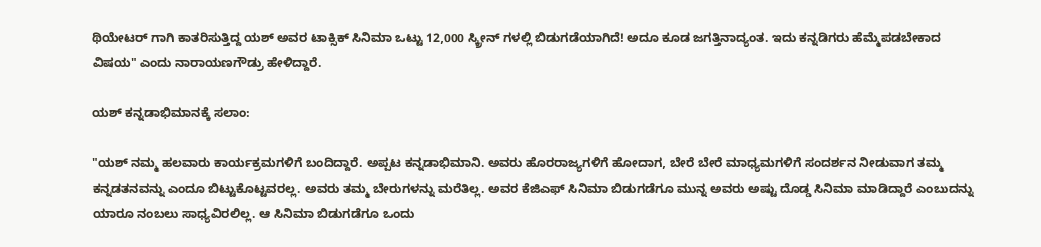ಥಿಯೇಟರ್‌ ಗಾಗಿ ಕಾತರಿಸುತ್ತಿದ್ದ ಯಶ್‌ ಅವರ ಟಾಕ್ಸಿಕ್ ಸಿನಿಮಾ ಒಟ್ಟು 12,000 ಸ್ಕ್ರೀನ್‌ ಗಳಲ್ಲಿ ಬಿಡುಗಡೆಯಾಗಿದೆ! ಅದೂ ಕೂಡ ಜಗತ್ತಿನಾದ್ಯಂತ. ಇದು ಕನ್ನಡಿಗರು ಹೆಮ್ಮೆಪಡಬೇಕಾದ ವಿಷಯ" ಎಂದು ನಾರಾಯಣಗೌಡ್ರು ಹೇಳಿದ್ದಾರೆ.

ಯಶ್‌ ಕನ್ನಡಾಭಿಮಾನಕ್ಕೆ ಸಲಾಂ:

"ಯಶ್‌ ನಮ್ಮ ಹಲವಾರು ಕಾರ್ಯಕ್ರಮಗಳಿಗೆ ಬಂದಿದ್ದಾರೆ. ಅಪ್ಪಟ ಕನ್ನಡಾಭಿಮಾನಿ. ಅವರು ಹೊರರಾಜ್ಯಗಳಿಗೆ ಹೋದಾಗ, ಬೇರೆ ಬೇರೆ ಮಾಧ್ಯಮಗಳಿಗೆ ಸಂದರ್ಶನ ನೀಡುವಾಗ ತಮ್ಮ ಕನ್ನಡತನವನ್ನು ಎಂದೂ ಬಿಟ್ಟುಕೊಟ್ಟವರಲ್ಲ. ಅವರು ತಮ್ಮ ಬೇರುಗಳನ್ನು ಮರೆತಿಲ್ಲ. ಅವರ ಕೆಜಿಎಫ್‌ ಸಿನಿಮಾ ಬಿಡುಗಡೆಗೂ ಮುನ್ನ ಅವರು ಅಷ್ಟು ದೊಡ್ಡ ಸಿನಿಮಾ ಮಾಡಿದ್ದಾರೆ ಎಂಬುದನ್ನು ಯಾರೂ ನಂಬಲು ಸಾಧ್ಯವಿರಲಿಲ್ಲ. ಆ ಸಿನಿಮಾ ಬಿಡುಗಡೆಗೂ ಒಂದು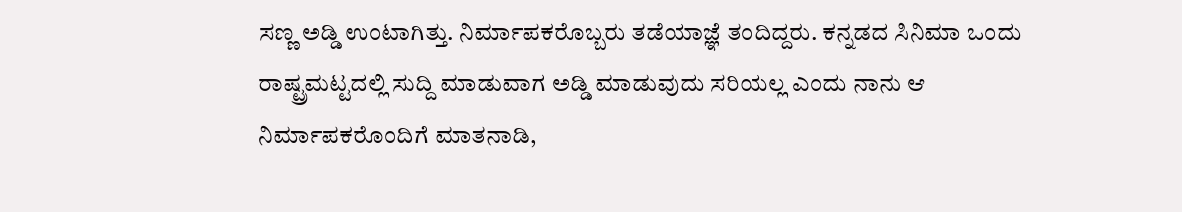ಸಣ್ಣ ಅಡ್ಡಿ ಉಂಟಾಗಿತ್ತು. ನಿರ್ಮಾಪಕರೊಬ್ಬರು ತಡೆಯಾಜ್ಞೆ ತಂದಿದ್ದರು. ಕನ್ನಡದ ಸಿನಿಮಾ ಒಂದು ರಾಷ್ಟ್ರಮಟ್ಟದಲ್ಲಿ ಸುದ್ದಿ ಮಾಡುವಾಗ ಅಡ್ಡಿ ಮಾಡುವುದು ಸರಿಯಲ್ಲ ಎಂದು ನಾನು ಆ ನಿರ್ಮಾಪಕರೊಂದಿಗೆ ಮಾತನಾಡಿ,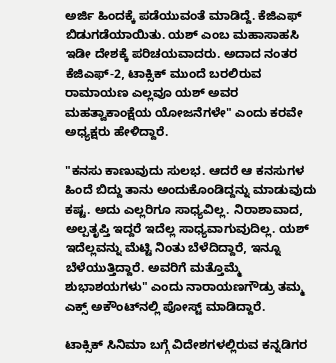ಅರ್ಜಿ ಹಿಂದಕ್ಕೆ ಪಡೆಯುವಂತೆ ಮಾಡಿದ್ದೆ. ಕೆಜಿಎಫ್‌ ಬಿಡುಗಡೆಯಾಯಿತು. ಯಶ್‌ ಎಂಬ ಮಹಾಸಾಹಸಿ ಇಡೀ ದೇಶಕ್ಕೆ ಪರಿಚಯವಾದರು. ಅದಾದ ನಂತರ ಕೆಜಿಎಫ್-2, ಟಾಕ್ಸಿಕ್‌ ಮುಂದೆ ಬರಲಿರುವ ರಾಮಾಯಣ ಎಲ್ಲವೂ ಯಶ್‌ ಅವರ ಮಹತ್ವಾಕಾಂಕ್ಷೆಯ ಯೋಜನೆಗಳೇ" ಎಂದು ಕರವೇ ಅಧ್ಯಕ್ಷರು ಹೇಳಿದ್ದಾರೆ.

"ಕನಸು ಕಾಣುವುದು ಸುಲಭ. ಆದರೆ ಆ ಕನಸುಗಳ ಹಿಂದೆ ಬಿದ್ದು ತಾನು ಅಂದುಕೊಂಡಿದ್ದನ್ನು ಮಾಡುವುದು ಕಷ್ಟ. ಅದು ಎಲ್ಲರಿಗೂ ಸಾಧ್ಯವಿಲ್ಲ. ನಿರಾಶಾವಾದ, ಅಲ್ಪತೃಪ್ತಿ ಇದ್ದರೆ ಇದೆಲ್ಲ ಸಾಧ್ಯವಾಗುವುದಿಲ್ಲ. ಯಶ್‌ ಇದೆಲ್ಲವನ್ನು ಮೆಟ್ಟಿ ನಿಂತು ಬೆಳೆದಿದ್ದಾರೆ, ಇನ್ನೂ ಬೆಳೆಯುತ್ತಿದ್ದಾರೆ. ಅವರಿಗೆ ಮತ್ತೊಮ್ಮೆ ಶುಭಾಶಯಗಳು" ಎಂದು ನಾರಾಯಣಗೌಡ್ರು ತಮ್ಮ ಎಕ್ಸ್‌ ಅಕೌಂಟ್‌ನಲ್ಲಿ ಪೋಸ್ಟ್‌ ಮಾಡಿದ್ದಾರೆ.

ಟಾಕ್ಸಿಕ್‌ ಸಿನಿಮಾ ಬಗ್ಗೆ ವಿದೇಶಗಳಲ್ಲಿರುವ ಕನ್ನಡಿಗರ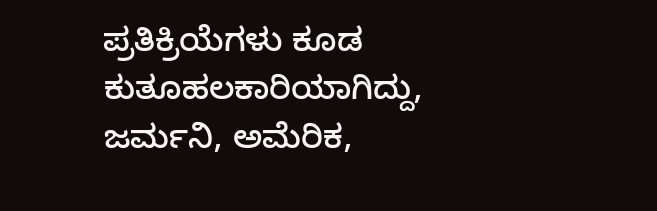ಪ್ರತಿಕ್ರಿಯೆಗಳು ಕೂಡ ಕುತೂಹಲಕಾರಿಯಾಗಿದ್ದು, ಜರ್ಮನಿ, ಅಮೆರಿಕ,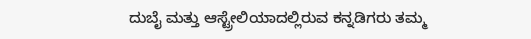ದುಬೈ ಮತ್ತು ಆಸ್ಟ್ರೇಲಿಯಾದಲ್ಲಿರುವ ಕನ್ನಡಿಗರು ತಮ್ಮ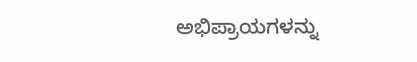ಅಭಿಪ್ರಾಯಗಳನ್ನು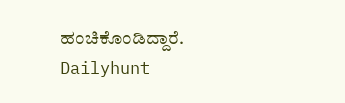ಹಂಚಿಕೊಂಡಿದ್ದಾರೆ.
Dailyhunt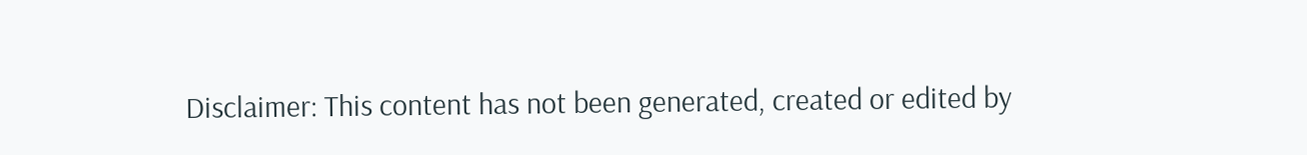Disclaimer: This content has not been generated, created or edited by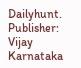Dailyhunt. Publisher: Vijay Karnataka